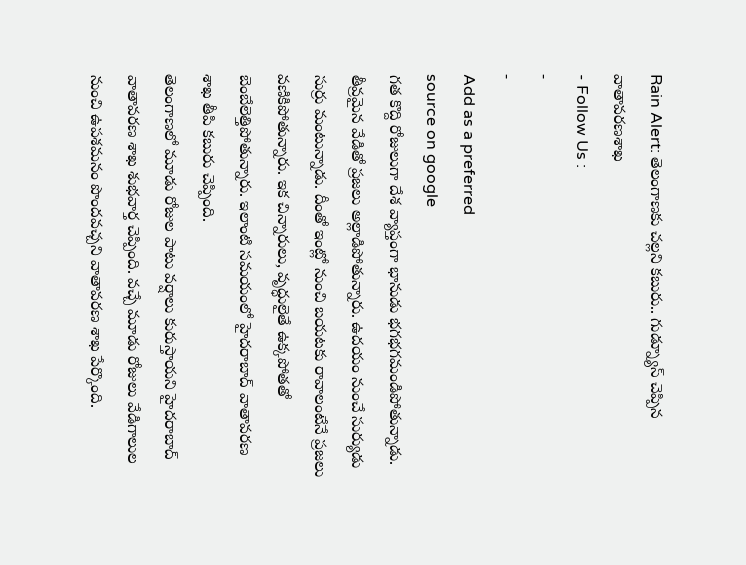Rain Alert: తెలంగాణకు చల్లని కబురు.. గుడ్న్యూస్ చెప్పిన వాతావరణశాఖ
- Follow Us :
-
-
Add as a preferred
source on google
గత కొద్ది రోజులుగా దేశ వ్యాప్తంగా భానుడు భగభగమండిపోతున్నాడు. తీవ్రమైన వేడితో ప్రజలు అల్లాడిపోతున్నారు. ఉదయం నుంచే సుర్యుడు సుర్రు మంటున్నాడు. దీంతో ఇంట్లో నుంచి బయటకు రావాలంటేనే ప్రజలు వణికిపోతున్నారు. ఇక చిన్నారులు, వృద్ధులైతే ఉక్కపోతతో బెంబేలెత్తిపోతున్నారు. ఇలాంటి సమయంలో హైదరాబాద్ వాతావరణ శాఖ తీపి కబురు చెప్పింది.
తెలంగాణలో మూడు రోజుల పాటు వర్షాలు కురుస్తాయని హైదరాబాద్ వాతావరణ శాఖ శుభవార్త చెప్పింది. వచ్చే మూడు రోజులు వేడిగాలుల నుంచి ఉపశమనం పొందవచ్చని వాతావరణ శాఖ పేర్కొంది.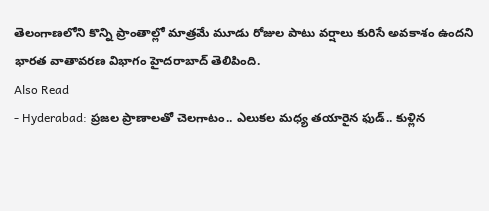తెలంగాణలోని కొన్ని ప్రాంతాల్లో మాత్రమే మూడు రోజుల పాటు వర్షాలు కురిసే అవకాశం ఉందని భారత వాతావరణ విభాగం హైదరాబాద్ తెలిపింది.
Also Read
- Hyderabad: ప్రజల ప్రాణాలతో చెలగాటం.. ఎలుకల మధ్య తయారైన ఫుడ్.. కుళ్లిన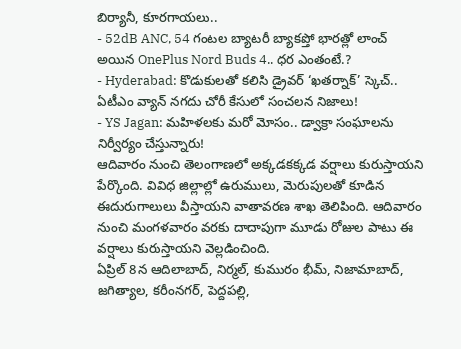బిర్యానీ, కూరగాయలు..
- 52dB ANC, 54 గంటల బ్యాటరీ బ్యాకప్తో భారత్లో లాంచ్ అయిన OnePlus Nord Buds 4.. ధర ఎంతంటే.?
- Hyderabad: కొడుకులతో కలిసి డ్రైవర్ ‘ఖతర్నాక్’ స్కెచ్.. ఏటీఎం వ్యాన్ నగదు చోరీ కేసులో సంచలన నిజాలు!
- YS Jagan: మహిళలకు మరో మోసం.. డ్వాక్రా సంఘాలను నిర్వీర్యం చేస్తున్నారు!
ఆదివారం నుంచి తెలంగాణలో అక్కడకక్కడ వర్షాలు కురుస్తాయని పేర్కొంది. వివిధ జిల్లాల్లో ఉరుములు, మెరుపులతో కూడిన ఈదురుగాలులు వీస్తాయని వాతావరణ శాఖ తెలిపింది. ఆదివారం నుంచి మంగళవారం వరకు దాదాపుగా మూడు రోజుల పాటు ఈ వర్షాలు కురుస్తాయని వెల్లడించింది.
ఏప్రిల్ 8న ఆదిలాబాద్, నిర్మల్, కుమురం భీమ్, నిజామాబాద్, జగిత్యాల, కరీంనగర్, పెద్దపల్లి,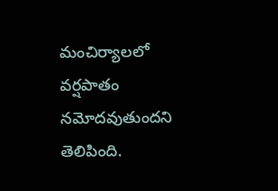మంచిర్యాలలో వర్షపాతం నమోదవుతుందని తెలిపింది.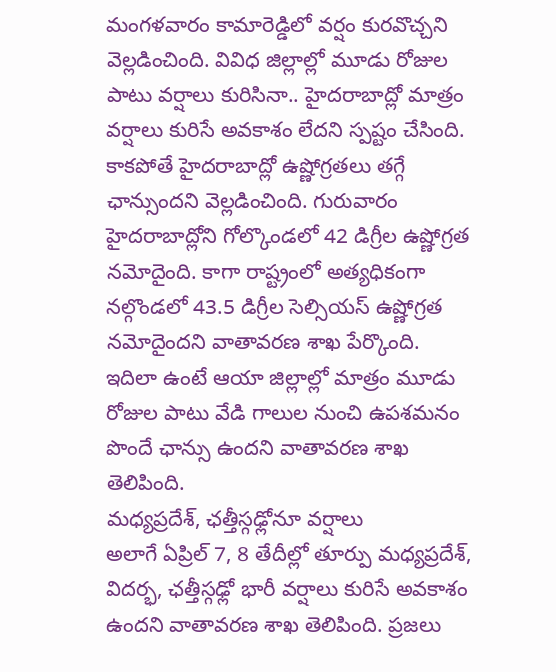మంగళవారం కామారెడ్డిలో వర్షం కురవొచ్చని వెల్లడించింది. వివిధ జిల్లాల్లో మూడు రోజుల పాటు వర్షాలు కురిసినా.. హైదరాబాద్లో మాత్రం వర్షాలు కురిసే అవకాశం లేదని స్పష్టం చేసింది. కాకపోతే హైదరాబాద్లో ఉష్ణోగ్రతలు తగ్గే ఛాన్సుందని వెల్లడించింది. గురువారం హైదరాబాద్లోని గోల్కొండలో 42 డిగ్రీల ఉష్ణోగ్రత నమోదైంది. కాగా రాష్ట్రంలో అత్యధికంగా నల్గొండలో 43.5 డిగ్రీల సెల్సియస్ ఉష్ణోగ్రత నమోదైందని వాతావరణ శాఖ పేర్కొంది. ఇదిలా ఉంటే ఆయా జిల్లాల్లో మాత్రం మూడు రోజుల పాటు వేడి గాలుల నుంచి ఉపశమనం పొందే ఛాన్సు ఉందని వాతావరణ శాఖ తెలిపింది.
మధ్యప్రదేశ్, ఛత్తీస్గఢ్లోనూ వర్షాలు
అలాగే ఏప్రిల్ 7, 8 తేదీల్లో తూర్పు మధ్యప్రదేశ్, విదర్భ, ఛత్తీస్గఢ్లో భారీ వర్షాలు కురిసే అవకాశం ఉందని వాతావరణ శాఖ తెలిపింది. ప్రజలు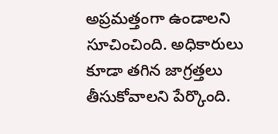అప్రమత్తంగా ఉండాలని సూచించింది. అధికారులు కూడా తగిన జాగ్రత్తలు తీసుకోవాలని పేర్కొంది.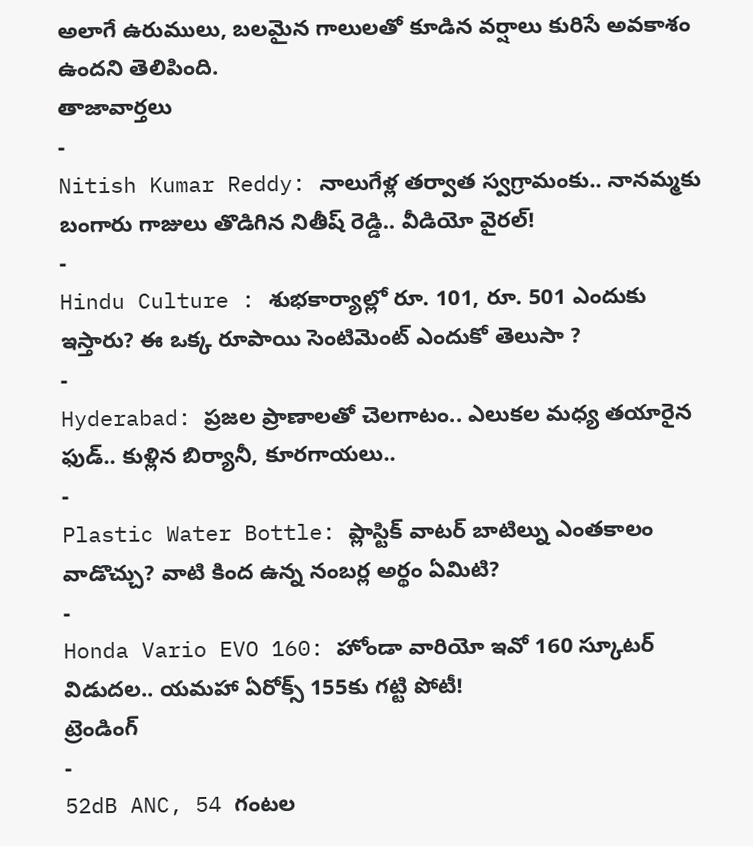అలాగే ఉరుములు, బలమైన గాలులతో కూడిన వర్షాలు కురిసే అవకాశం ఉందని తెలిపింది.
తాజావార్తలు
-
Nitish Kumar Reddy: నాలుగేళ్ల తర్వాత స్వగ్రామంకు.. నానమ్మకు బంగారు గాజులు తొడిగిన నితీష్ రెడ్డి.. వీడియో వైరల్!
-
Hindu Culture : శుభకార్యాల్లో రూ. 101, రూ. 501 ఎందుకు ఇస్తారు? ఈ ఒక్క రూపాయి సెంటిమెంట్ ఎందుకో తెలుసా ?
-
Hyderabad: ప్రజల ప్రాణాలతో చెలగాటం.. ఎలుకల మధ్య తయారైన ఫుడ్.. కుళ్లిన బిర్యానీ, కూరగాయలు..
-
Plastic Water Bottle: ప్లాస్టిక్ వాటర్ బాటిల్ను ఎంతకాలం వాడొచ్చు? వాటి కింద ఉన్న నంబర్ల అర్థం ఏమిటి?
-
Honda Vario EVO 160: హోండా వారియో ఇవో 160 స్కూటర్ విడుదల.. యమహా ఏరోక్స్ 155కు గట్టి పోటీ!
ట్రెండింగ్
-
52dB ANC, 54 గంటల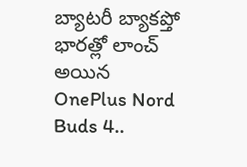బ్యాటరీ బ్యాకప్తో భారత్లో లాంచ్ అయిన OnePlus Nord Buds 4..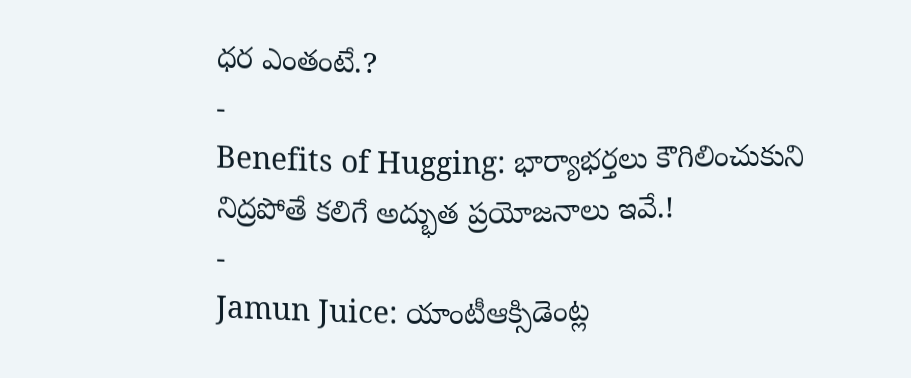ధర ఎంతంటే.?
-
Benefits of Hugging: భార్యాభర్తలు కౌగిలించుకుని నిద్రపోతే కలిగే అద్భుత ప్రయోజనాలు ఇవే.!
-
Jamun Juice: యాంటీఆక్సిడెంట్ల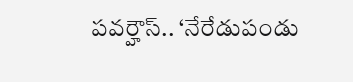పవర్హౌస్.. ‘నేరేడుపండు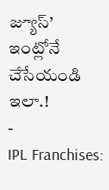జ్యూస్’ ఇంట్లోనే చేసేయండి ఇలా.!
-
IPL Franchises: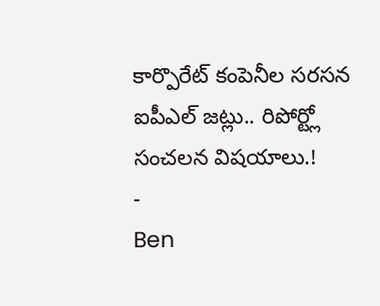కార్పొరేట్ కంపెనీల సరసన ఐపీఎల్ జట్లు.. రిపోర్ట్లో సంచలన విషయాలు.!
-
Ben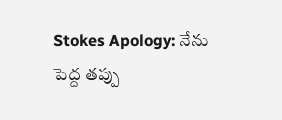Stokes Apology: నేను పెద్ద తప్పు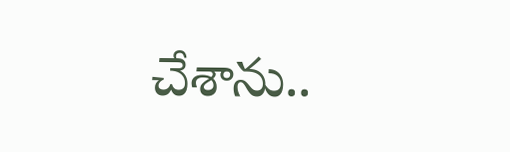చేశాను..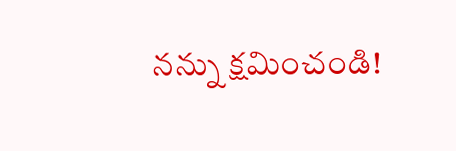నన్ను క్షమించండి!